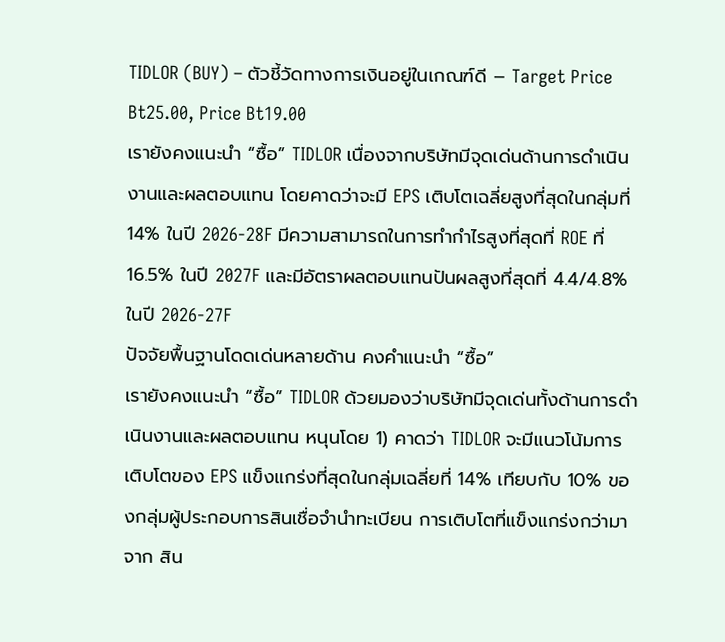TIDLOR (BUY) – ตัวชี้วัดทางการเงินอยู่ในเกณฑ์ดี – Target Price Bt25.00, Price Bt19.00
เรายังคงแนะนำ “ซื้อ” TIDLOR เนื่องจากบริษัทมีจุดเด่นด้านการดำเนินงานและผลตอบแทน โดยคาดว่าจะมี EPS เติบโตเฉลี่ยสูงที่สุดในกลุ่มที่ 14% ในปี 2026-28F มีความสามารถในการทำกำไรสูงที่สุดที่ ROE ที่ 16.5% ในปี 2027F และมีอัตราผลตอบแทนปันผลสูงที่สุดที่ 4.4/4.8% ในปี 2026-27F
ปัจจัยพื้นฐานโดดเด่นหลายด้าน คงคำแนะนำ “ซื้อ”
เรายังคงแนะนำ “ซื้อ” TIDLOR ด้วยมองว่าบริษัทมีจุดเด่นทั้งด้านการดำเนินงานและผลตอบแทน หนุนโดย 1) คาดว่า TIDLOR จะมีแนวโน้มการเติบโตของ EPS แข็งแกร่งที่สุดในกลุ่มเฉลี่ยที่ 14% เทียบกับ 10% ของกลุ่มผู้ประกอบการสินเชื่อจำนำทะเบียน การเติบโตที่แข็งแกร่งกว่ามาจาก สิน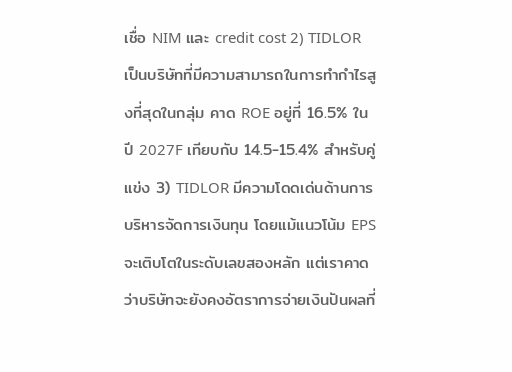เชื่อ NIM และ credit cost 2) TIDLOR เป็นบริษัทที่มีความสามารถในการทำกำไรสูงที่สุดในกลุ่ม คาด ROE อยู่ที่ 16.5% ในปี 2027F เทียบกับ 14.5-15.4% สำหรับคู่แข่ง 3) TIDLOR มีความโดดเด่นด้านการบริหารจัดการเงินทุน โดยแม้แนวโน้ม EPS จะเติบโตในระดับเลขสองหลัก แต่เราคาดว่าบริษัทจะยังคงอัตราการจ่ายเงินปันผลที่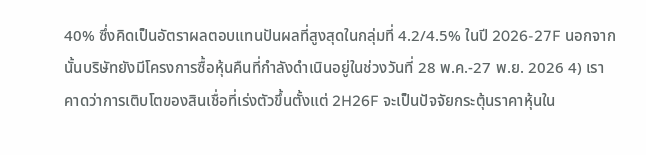40% ซึ่งคิดเป็นอัตราผลตอบแทนปันผลที่สูงสุดในกลุ่มที่ 4.2/4.5% ในปี 2026-27F นอกจากนั้นบริษัทยังมีโครงการซื้อหุ้นคืนที่กำลังดำเนินอยู่ในช่วงวันที่ 28 พ.ค.-27 พ.ย. 2026 4) เราคาดว่าการเติบโตของสินเชื่อที่เร่งตัวขึ้นตั้งแต่ 2H26F จะเป็นปัจจัยกระตุ้นราคาหุ้นใน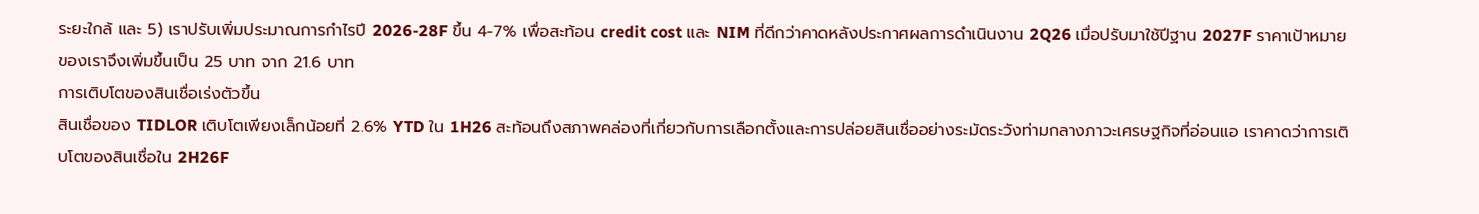ระยะใกล้ และ 5) เราปรับเพิ่มประมาณการกำไรปี 2026-28F ขึ้น 4-7% เพื่อสะท้อน credit cost และ NIM ที่ดีกว่าคาดหลังประกาศผลการดำเนินงาน 2Q26 เมื่อปรับมาใช้ปีฐาน 2027F ราคาเป้าหมายของเราจึงเพิ่มขึ้นเป็น 25 บาท จาก 21.6 บาท
การเติบโตของสินเชื่อเร่งตัวขึ้น
สินเชื่อของ TIDLOR เติบโตเพียงเล็กน้อยที่ 2.6% YTD ใน 1H26 สะท้อนถึงสภาพคล่องที่เกี่ยวกับการเลือกตั้งและการปล่อยสินเชื่ออย่างระมัดระวังท่ามกลางภาวะเศรษฐกิจที่อ่อนแอ เราคาดว่าการเติบโตของสินเชื่อใน 2H26F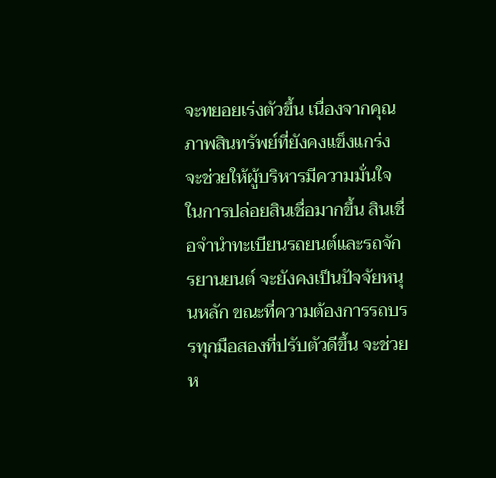จะทยอยเร่งตัวขึ้น เนื่องจากคุณภาพสินทรัพย์ที่ยังคงแข็งแกร่งจะช่วยให้ผู้บริหารมีความมั่นใจในการปล่อยสินเชื่อมากขึ้น สินเชื่อจำนำทะเบียนรถยนต์และรถจักรยานยนต์ จะยังคงเป็นปัจจัยหนุนหลัก ขณะที่ความต้องการรถบรรทุกมือสองที่ปรับตัวดีขึ้น จะช่วยห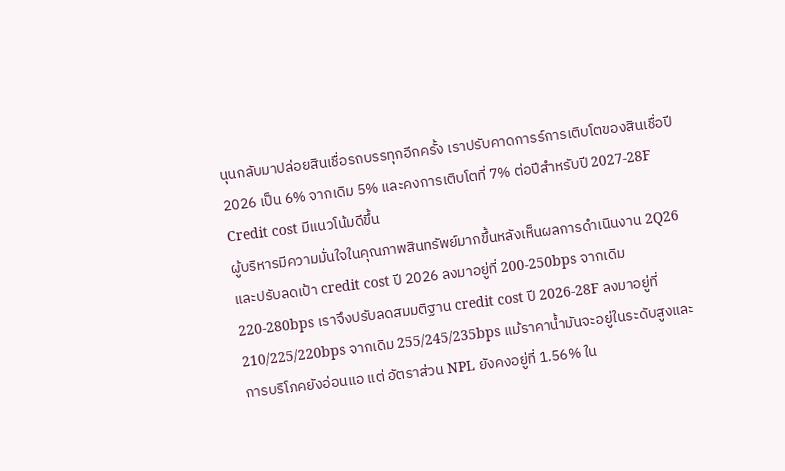นุนกลับมาปล่อยสินเชื่อรถบรรทุกอีกครั้ง เราปรับคาดการร์การเติบโตของสินเชื่อปี 2026 เป็น 6% จากเดิม 5% และคงการเติบโตที่ 7% ต่อปีสำหรับปี 2027-28F
Credit cost มีแนวโน้มดีขึ้น
ผู้บริหารมีความมั่นใจในคุณภาพสินทรัพย์มากขึ้นหลังเห็นผลการดำเนินงาน 2Q26 และปรับลดเป้า credit cost ปี 2026 ลงมาอยู่ที่ 200-250bps จากเดิม 220-280bps เราจึงปรับลดสมมติฐาน credit cost ปี 2026-28F ลงมาอยู่ที่ 210/225/220bps จากเดิม 255/245/235bps แม้ราคาน้ำมันจะอยู่ในระดับสูงและการบริโภคยังอ่อนแอ แต่ อัตราส่วน NPL ยังคงอยู่ที่ 1.56% ใน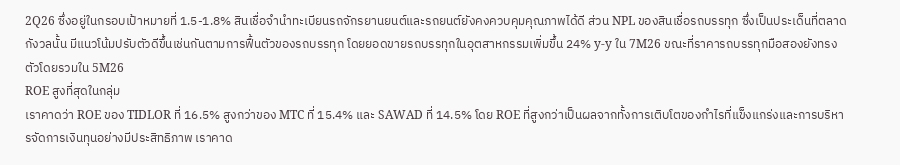2Q26 ซึ่งอยู่ในกรอบเป้าหมายที่ 1.5-1.8% สินเชื่อจำนำทะเบียนรถจักรยานยนต์และรถยนต์ยังคงควบคุมคุณภาพได้ดี ส่วน NPL ของสินเชื่อรถบรรทุก ซึ่งเป็นประเด็นที่ตลาดกังวลนั้น มีแนวโน้มปรับตัวดีขึ้นเช่นกันตามการฟื้นตัวของรถบรรทุก โดยยอดขายรถบรรทุกในอุตสาหกรรมเพิ่มขึ้น 24% y-y ใน 7M26 ขณะที่ราคารถบรรทุกมือสองยังทรงตัวโดยรวมใน 5M26
ROE สูงที่สุดในกลุ่ม
เราคาดว่า ROE ของ TIDLOR ที่ 16.5% สูงกว่าของ MTC ที่ 15.4% และ SAWAD ที่ 14.5% โดย ROE ที่สูงกว่าเป็นผลจากทั้งการเติบโตของกำไรที่แข็งแกร่งและการบริหารจัดการเงินทุนอย่างมีประสิทธิภาพ เราคาด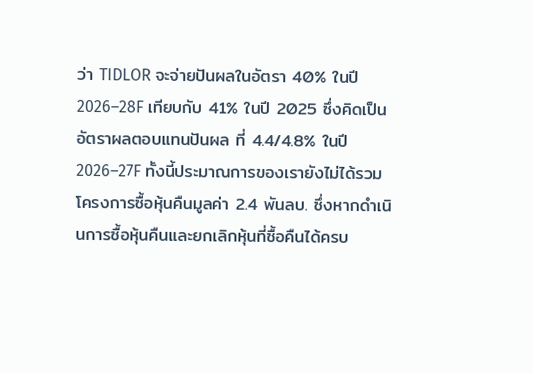ว่า TIDLOR จะจ่ายปันผลในอัตรา 40% ในปี 2026–28F เทียบกับ 41% ในปี 2025 ซึ่งคิดเป็นอัตราผลตอบแทนปันผล ที่ 4.4/4.8% ในปี 2026–27F ทั้งนี้ประมาณการของเรายังไม่ได้รวมโครงการซื้อหุ้นคืนมูลค่า 2.4 พันลบ. ซึ่งหากดำเนินการซื้อหุ้นคืนและยกเลิกหุ้นที่ซื้อคืนได้ครบ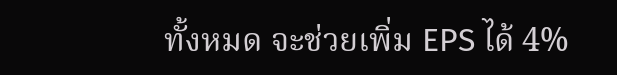ทั้งหมด จะช่วยเพิ่ม EPS ได้ 4%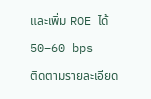และเพิ่ม ROE ได้ 50–60 bps
ติดตามรายละเอียด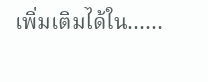เพิ่มเติมได้ใน……